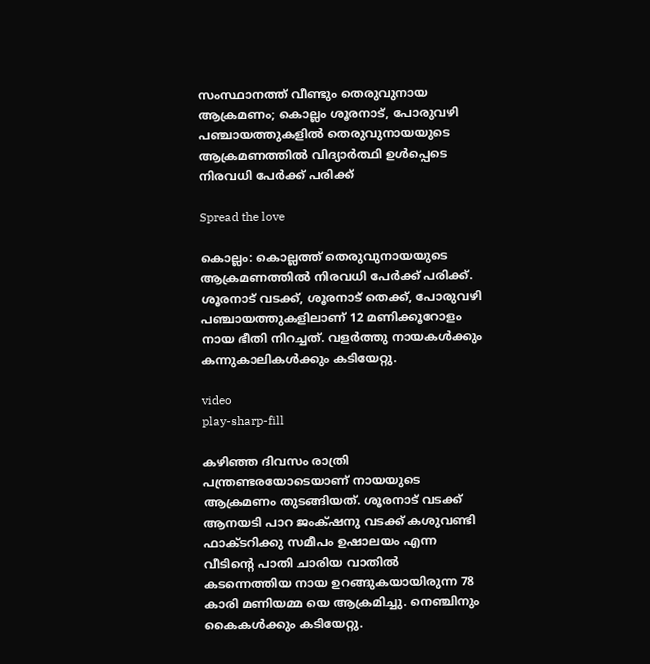സംസ്ഥാനത്ത് വീണ്ടും തെരുവുനായ ആക്രമണം; കൊല്ലം ശൂരനാട്, പോരുവഴി പഞ്ചായത്തുകളിൽ തെരുവുനായയുടെ ആക്രമണത്തിൽ വിദ്യാർത്ഥി ഉൾപ്പെടെ നിരവധി പേർക്ക് പരിക്ക്

Spread the love

കൊല്ലം: കൊല്ലത്ത് തെരുവുനായയുടെ ആക്രമണത്തിൽ നിരവധി പേർക്ക് പരിക്ക്. ശൂരനാട് വടക്ക്, ശൂരനാട് തെക്ക്, പോരുവഴി പഞ്ചായത്തുകളിലാണ് 12 മണിക്കൂറോളം നായ ഭീതി നിറച്ചത്. വളർത്തു നായകൾക്കും കന്നുകാലികൾക്കും കടിയേറ്റു.

video
play-sharp-fill

കഴിഞ്ഞ ദിവസം രാത്രി പന്ത്രണ്ടരയോടെയാണ് നായയുടെ ആക്രമണം തുടങ്ങിയത്. ശൂരനാട് വടക്ക് ആനയടി പാറ ജംക്‌ഷനു വടക്ക് കശുവണ്ടി ഫാക്ടറിക്കു സമീപം ഉഷാലയം എന്ന വീടിന്റെ പാതി ചാരിയ വാതിൽ കടന്നെത്തിയ നായ ഉറങ്ങുകയായിരുന്ന 78 കാരി മണിയമ്മ യെ ആക്രമിച്ചു. നെഞ്ചിനും കൈകൾക്കും കടിയേറ്റു.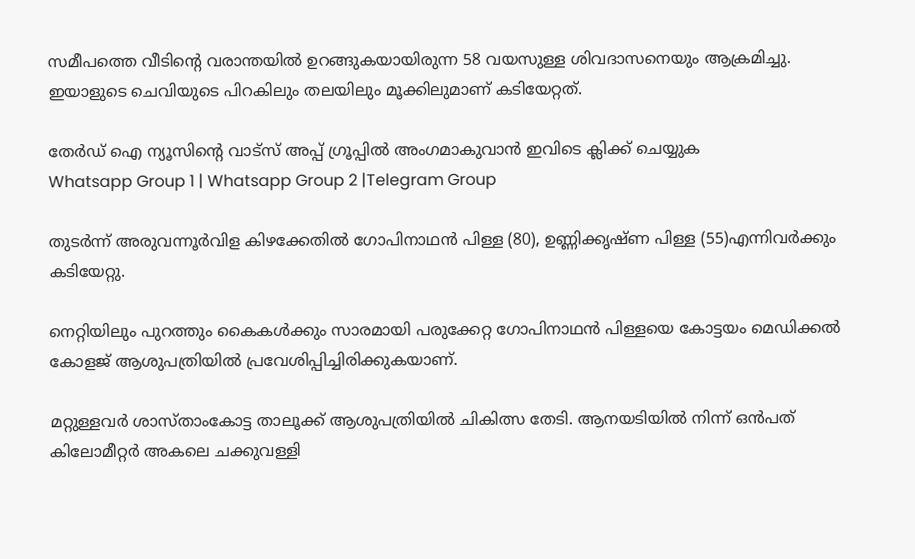സമീപത്തെ വീടിന്റെ വരാന്തയിൽ ഉറങ്ങുകയായിരുന്ന 58 വയസുള്ള ശിവദാസനെയും ആക്രമിച്ചു. ഇയാളുടെ ചെവിയുടെ പിറകിലും തലയിലും മൂക്കിലുമാണ് കടിയേറ്റത്.

തേർഡ് ഐ ന്യൂസിന്റെ വാട്സ് അപ്പ് ഗ്രൂപ്പിൽ അംഗമാകുവാൻ ഇവിടെ ക്ലിക്ക് ചെയ്യുക
Whatsapp Group 1 | Whatsapp Group 2 |Telegram Group

തുടർന്ന് അരുവന്നൂർവിള കിഴക്കേതിൽ ഗോപിനാഥൻ പിള്ള (80), ഉണ്ണിക്കൃഷ്ണ പിള്ള (55)എന്നിവർക്കും കടിയേറ്റു.

നെറ്റിയിലും പുറത്തും കൈകൾക്കും സാരമായി പരുക്കേറ്റ ഗോപിനാഥൻ പിള്ളയെ കോട്ടയം മെഡിക്കൽ കോളജ് ആശുപത്രിയിൽ പ്രവേശിപ്പിച്ചിരിക്കുകയാണ്.

മറ്റുള്ളവർ ശാസ്താംകോട്ട താലൂക്ക് ആശുപത്രിയിൽ ചികിത്സ തേടി. ആനയടിയിൽ നിന്ന് ഒൻപത് കിലോമീറ്റർ അകലെ ചക്കുവള്ളി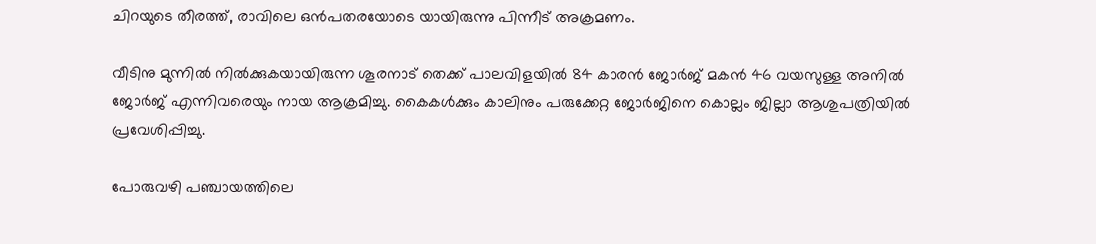ചിറയുടെ തീരത്ത്, രാവിലെ ഒൻപതരയോടെ യായിരുന്നു പിന്നീട് അക്രമണം.

വീടിനു മുന്നിൽ നിൽക്കുകയായിരുന്ന ശൂരനാട് തെക്ക് പാലവിളയിൽ 84 കാരൻ ജോർജ് മകൻ 46 വയസുള്ള അനിൽ ജോർജ് എന്നിവരെയും നായ ആക്രമിച്ചു. കൈകൾക്കും കാലിനും പരുക്കേറ്റ ജോർജിനെ കൊല്ലം ജില്ലാ ആശുപത്രിയിൽ പ്രവേശിപ്പിച്ചു.

പോരുവഴി പഞ്ചായത്തിലെ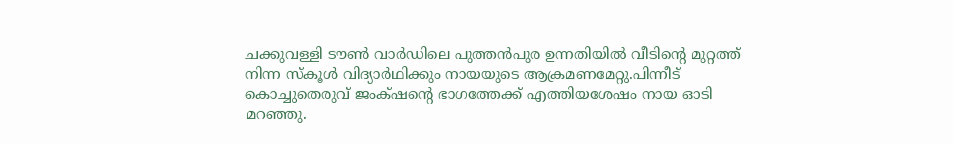ചക്കുവള്ളി ടൗൺ വാർഡിലെ പുത്തൻപുര ഉന്നതിയിൽ വീടിന്റെ മുറ്റത്ത് നിന്ന സ്കൂൾ വിദ്യാർഥിക്കും നായയുടെ ആക്രമണമേറ്റു.പിന്നീട് കൊച്ചുതെരുവ് ജംക്‌ഷന്റെ ഭാഗത്തേക്ക് എത്തിയശേഷം നായ ഓടി മറഞ്ഞു.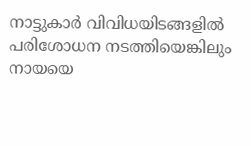നാട്ടുകാർ വിവിധയിടങ്ങളിൽ പരിശോധന നടത്തിയെങ്കിലും നായയെ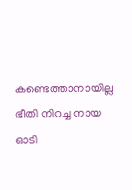കണ്ടെത്താനായില്ല ഭീതി നിറച്ച നായ ഓടി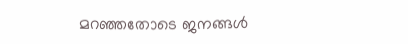മറഞ്ഞതോടെ ജനങ്ങൾ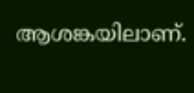ആശങ്കയിലാണ്.